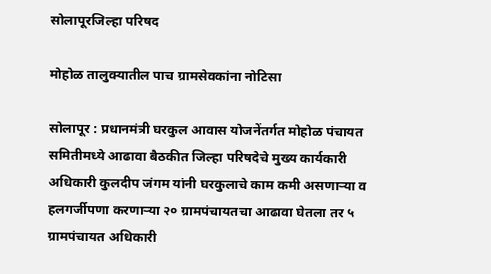सोलापूरजिल्हा परिषद

मोहोळ तालुक्यातील पाच ग्रामसेवकांना नोटिसा

सोलापूर : प्रधानमंत्री घरकुल आवास योजनेंतर्गत मोहोळ पंचायत समितीमध्ये आढावा बैठकीत जिल्हा परिषदेचे मुख्य कार्यकारी अधिकारी कुलदीप जंगम यांनी घरकुलाचे काम कमी असणाऱ्या व हलगर्जीपणा करणाऱ्या २० ग्रामपंचायतचा आढावा घेतला तर ५ ग्रामपंचायत अधिकारी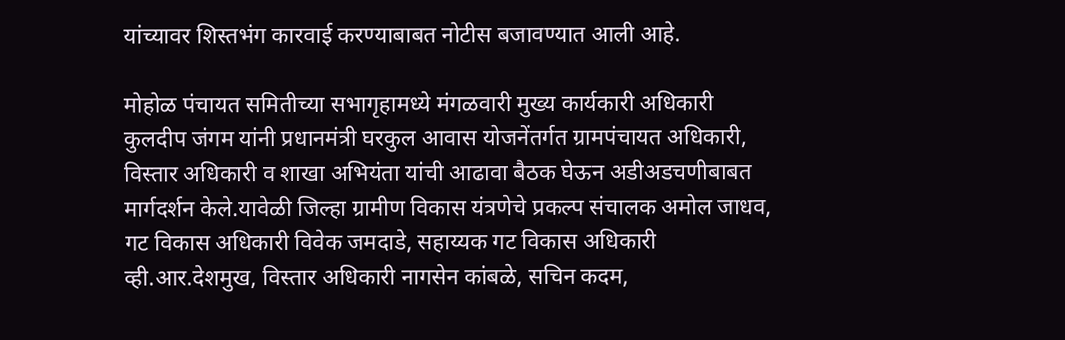यांच्यावर शिस्तभंग कारवाई करण्याबाबत नोटीस बजावण्यात आली आहे.

मोहोळ पंचायत समितीच्या सभागृहामध्ये मंगळवारी मुख्य कार्यकारी अधिकारी कुलदीप जंगम यांनी प्रधानमंत्री घरकुल आवास योजनेंतर्गत ग्रामपंचायत अधिकारी, विस्तार अधिकारी व शाखा अभियंता यांची आढावा बैठक घेऊन अडीअडचणीबाबत मार्गदर्शन केले.यावेळी जिल्हा ग्रामीण विकास यंत्रणेचे प्रकल्प संचालक अमोल जाधव, गट विकास अधिकारी विवेक जमदाडे, सहाय्यक गट विकास अधिकारी व्ही.आर.देशमुख, विस्तार अधिकारी नागसेन कांबळे, सचिन कदम,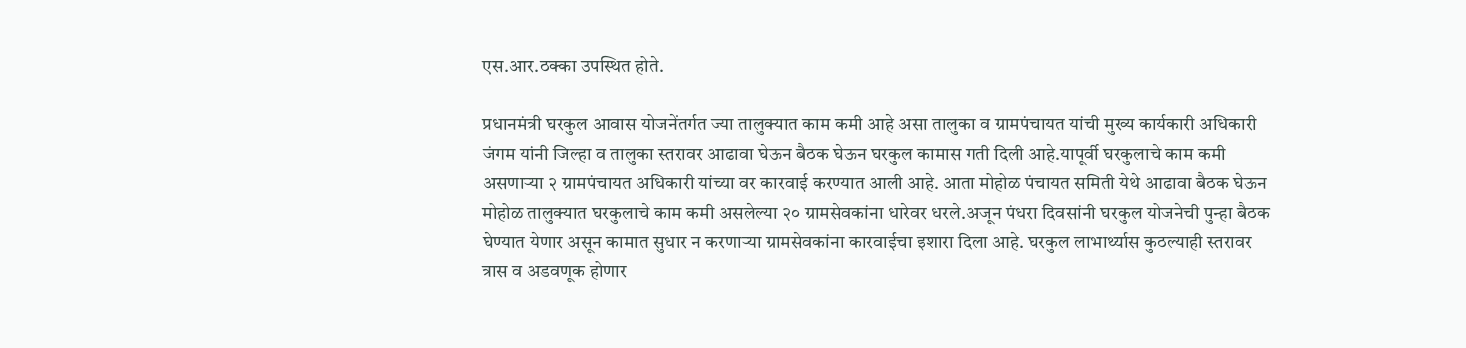एस.आर.ठक्का उपस्थित होते.

प्रधानमंत्री घरकुल आवास योजनेंतर्गत ज्या तालुक्यात काम कमी आहे असा तालुका व ग्रामपंचायत यांची मुख्य कार्यकारी अधिकारी जंगम यांनी जिल्हा व तालुका स्तरावर आढावा घेऊन बैठक घेऊन घरकुल कामास गती दिली आहे.यापूर्वी घरकुलाचे काम कमी असणाऱ्या २ ग्रामपंचायत अधिकारी यांच्या वर कारवाई करण्यात आली आहे. आता मोहोळ पंचायत समिती येथे आढावा बैठक घेऊन मोहोळ तालुक्यात घरकुलाचे काम कमी असलेल्या २० ग्रामसेवकांना धारेवर धरले.अजून पंधरा दिवसांनी घरकुल योजनेची पुन्हा बैठक घेण्यात येणार असून कामात सुधार न करणाऱ्या ग्रामसेवकांना कारवाईचा इशारा दिला आहे. घरकुल लाभार्थ्यास कुठल्याही स्तरावर त्रास व अडवणूक होणार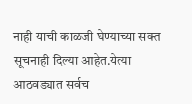नाही याची काळजी घेण्याच्या सक्त सूचनाही दिल्या आहेत.येत्या आठवड्यात सर्वच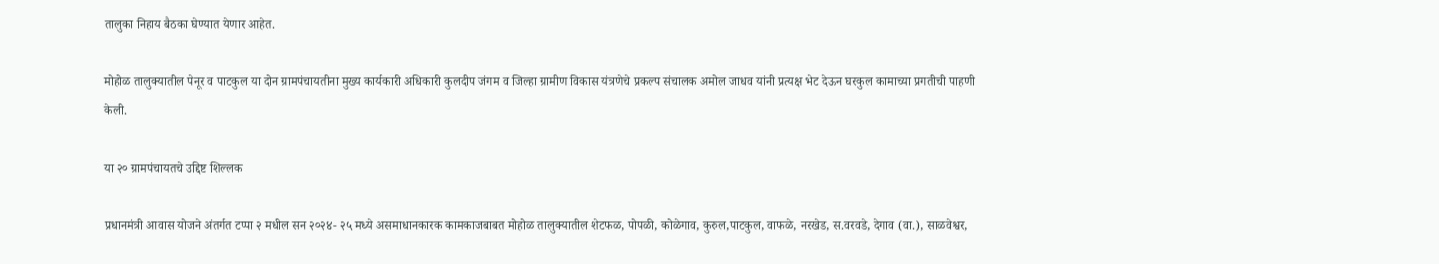तालुका निहाय बैठका घेण्यात येणार आहेत.

मोहोळ तालुक्यातील पेनूर व पाटकुल या दोन ग्रामपंचायतीना मुख्य कार्यकारी अधिकारी कुलदीप जंगम व जिल्हा ग्रामीण विकास यंत्रणेचे प्रकल्प संचालक अमोल जाधव यांनी प्रत्यक्ष भेट देऊन घरकुल कामाच्या प्रगतीची पाहणी केली.

या २० ग्रामपंचायतचे उद्दिष्ट शिल्लक

प्रधानमंत्री आवास योजने अंतर्गत टप्पा २ मधील सन २०२४- २५ मध्ये असमाधानकारक कामकाजबाबत मोहोळ तालुक्यातील शेटफळ, पोपळी, कोळेगाव, कुरुल,पाटकुल, वाफळे, नरखेड, स.वरवडे, देगाव (वा.), साळवेश्वर,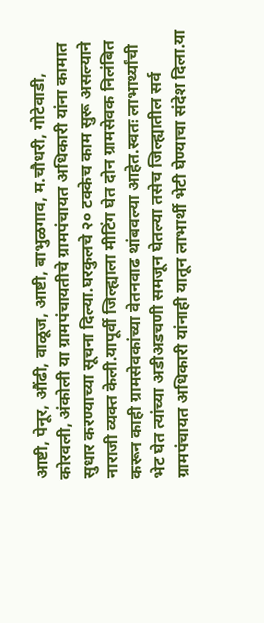आष्टी, पेनूर, औंढी, वाळूज, आष्टी, बाभुळगाव, म.चौधरी, गोटेवाडी, कोरवली, अंकोली या ग्रामपंचायतीचे ग्रामपंचायत अधिकारी यांना कामात सुधार करण्याच्या सूचना दिल्या.घरकुलचे २० टक्केच काम सुरू असल्याने नाराजी व्यक्त केली.यापूर्वी जिल्ह्याला मीटिंग घेत दोन ग्रामसेवक निलंबित करून काही ग्रामसेवकांच्या वेतनवाढ थांबवल्या आहेत.स्वतः लाभार्थ्यांची भेट घेत त्यांच्या अडीअडचणी समजून घेतल्या तसेच जिल्ह्यातील सर्व ग्रामपंचायत अधिकारी यांनाही यातून लाभार्थी भेटी घेण्याचा संदेश दिला.या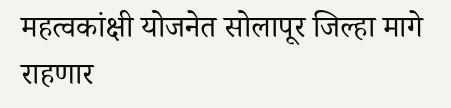महत्वकांक्षी योजनेत सोलापूर जिल्हा मागे राहणार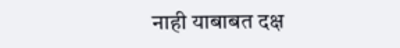नाही याबाबत दक्ष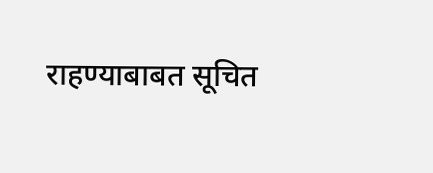राहण्याबाबत सूचित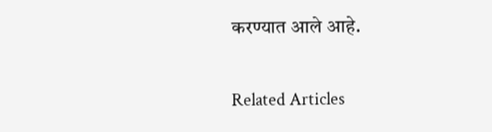करण्यात आले आहे.

Related Articles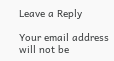Leave a Reply

Your email address will not be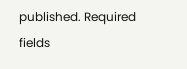published. Required fields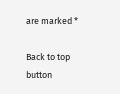are marked *

Back to top button